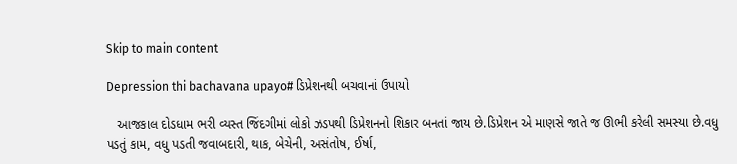Skip to main content

Depression thi bachavana upayo# ડિપ્રેશનથી બચવાનાં ઉપાયો

   આજકાલ દોડધામ ભરી વ્યસ્ત જિંદગીમાં લોકો ઝડપથી ડિપ્રેશનનો શિકાર બનતાં જાય છે.ડિપ્રેશન એ માણસે જાતે જ ઊભી કરેલી સમસ્યા છે.વધુ પડતું કામ, વધુ પડતી જવાબદારી, થાક, બેચેની, અસંતોષ, ઈર્ષા,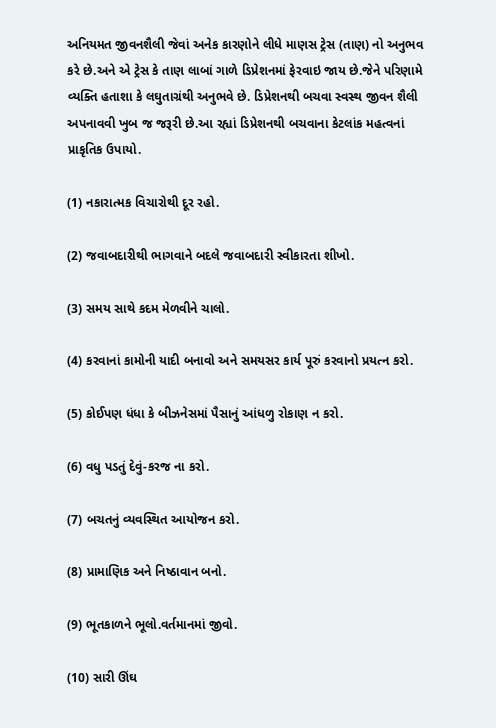અનિયમત જીવનશૈલી જેવાં અનેક કારણોને લીધે માણસ ટ્રેસ (તાણ) નો અનુભવ કરે છે.અને એ ટ્રેસ કે તાણ લાબાં ગાળે ડિપ્રેશનમાં ફેરવાઇ જાય છે.જેને પરિણામે વ્યક્તિ હતાશા કે લઘુતાગ્રંથી અનુભવે છે. ડિપ્રેશનથી બચવા સ્વસ્થ જીવન શૈલી અપનાવવી ખુબ જ જરૂરી છે.આ રહ્યાં ડિપ્રેશનથી બચવાના કેટલાંક મહત્વનાં પ્રાકૃતિક ઉપાયો.

(1) નકારાત્મક વિચારોથી દૂર રહો.

(2) જવાબદારીથી ભાગવાને બદલે જવાબદારી સ્વીકારતા શીખો.

(3) સમય સાથે કદમ મેળવીને ચાલો.

(4) કરવાનાં કામોની યાદી બનાવો અને સમયસર કાર્ય પૂરું કરવાનો પ્રયત્ન કરો.

(5) કોઈપણ ધંધા કે બીઝનેસમાં પૈસાનું આંધળુ રોકાણ ન કરો.

(6) વધુ પડતું દેવું-કરજ ના કરો.

(7) બચતનું વ્યવસ્થિત આયોજન કરો.

(8) પ્રામાણિક અને નિષ્ઠાવાન બનો.

(9) ભૂતકાળને ભૂલો.વર્તમાનમાં જીવો.

(10) સારી ઊંઘ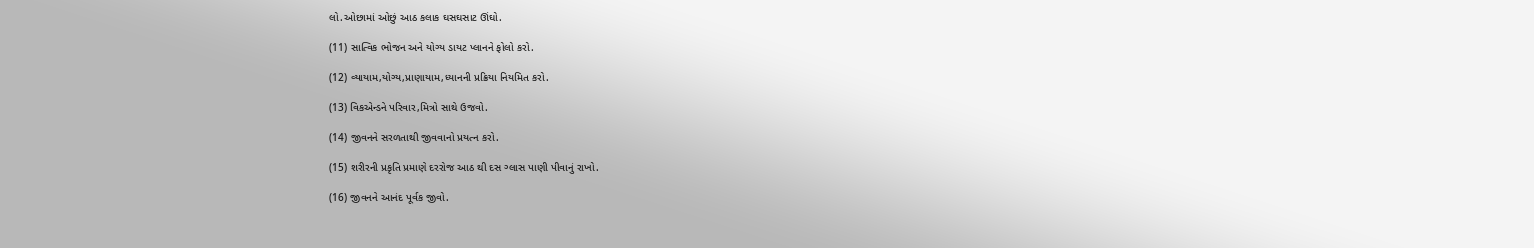લો.ઓછામાં ઓછું આઠ કલાક ઘસઘસાટ ઊંઘો.

(11) સાત્વિક ભોજન અને યોગ્ય ડાયટ પ્લાનને ફોલો કરો.

(12) વ્યાયામ,યોગ્ય,પ્રાણાયામ,ધ્યાનની પ્રક્રિયા નિયમિત કરો.

(13) વિકએન્ડને પરિવાર,મિત્રો સાથે ઉજવો.

(14) જીવનને સરળતાથી જીવવાનો પ્રયત્ન કરો.

(15) શરીરની પ્રકૃતિ પ્રમાણે દરરોજ આઠ થી દસ ગ્લાસ પાણી પીવાનું રાખો.

(16) જીવનને આનંદ પૂર્વક જીવો.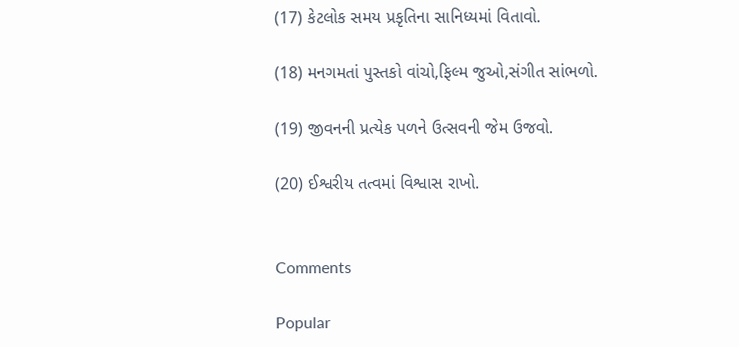(17) કેટલોક સમય પ્રકૃતિના સાનિધ્યમાં વિતાવો.

(18) મનગમતાં પુસ્તકો વાંચો,ફિલ્મ જુઓ,સંગીત સાંભળો.

(19) જીવનની પ્રત્યેક પળને ઉત્સવની જેમ ઉજવો.

(20) ઈશ્વરીય તત્વમાં વિશ્વાસ રાખો.


Comments

Popular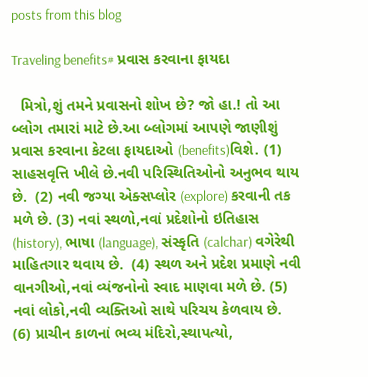posts from this blog

Traveling benefits# પ્રવાસ કરવાના ફાયદા

  મિત્રો,શું તમને પ્રવાસનો શોખ છે? જો હા.! તો આ બ્લોગ તમારાં માટે છે.આ બ્લોગમાં આપણે જાણીશું પ્રવાસ કરવાના કેટલા ફાયદાઓ (benefits)વિશે. (1) સાહસવૃત્તિ ખીલે છે.નવી પરિસ્થિતિઓનો અનુભવ થાય છે.  (2) નવી જગ્યા એક્સપ્લોર (explore) કરવાની તક મળે છે. (3) નવાં સ્થળો,નવાં પ્રદેશોનો ઇતિહાસ (history), ભાષા (language), સંસ્કૃતિ (calchar) વગેરેથી માહિતગાર થવાય છે.  (4) સ્થળ અને પ્રદેશ પ્રમાણે નવી વાનગીઓ,નવાં વ્યંજનોનો સ્વાદ માણવા મળે છે. (5) નવાં લોકો,નવી વ્યક્તિઓ સાથે પરિચય કેળવાય છે.  (6) પ્રાચીન કાળનાં ભવ્ય મંદિરો,સ્થાપત્યો,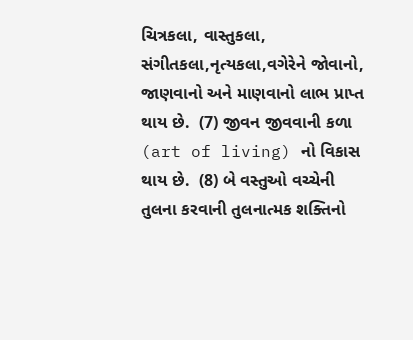ચિત્રકલા, વાસ્તુકલા, સંગીતકલા,નૃત્યકલા,વગેરેને જોવાનો, જાણવાનો અને માણવાનો લાભ પ્રાપ્ત થાય છે.  (7) જીવન જીવવાની કળા (art of living) નો વિકાસ થાય છે.  (8) બે વસ્તુઓ વચ્ચેની તુલના કરવાની તુલનાત્મક શક્તિનો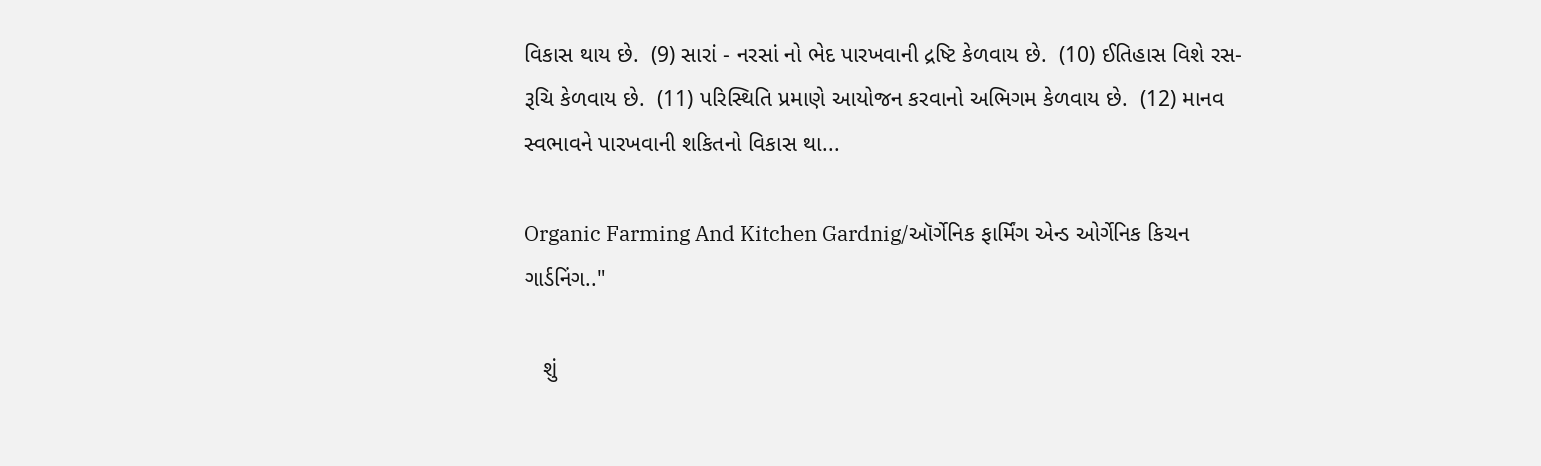વિકાસ થાય છે.  (9) સારાં - નરસાં નો ભેદ પારખવાની દ્રષ્ટિ કેળવાય છે.  (10) ઈતિહાસ વિશે રસ-રૂચિ કેળવાય છે.  (11) પરિસ્થિતિ પ્રમાણે આયોજન કરવાનો અભિગમ કેળવાય છે.  (12) માનવ સ્વભાવને પારખવાની શકિતનો વિકાસ થા...

Organic Farming And Kitchen Gardnig/ઑર્ગેનિક ફાર્મિંગ એન્ડ ઓર્ગેનિક કિચન ગાર્ડનિંગ.."

   શું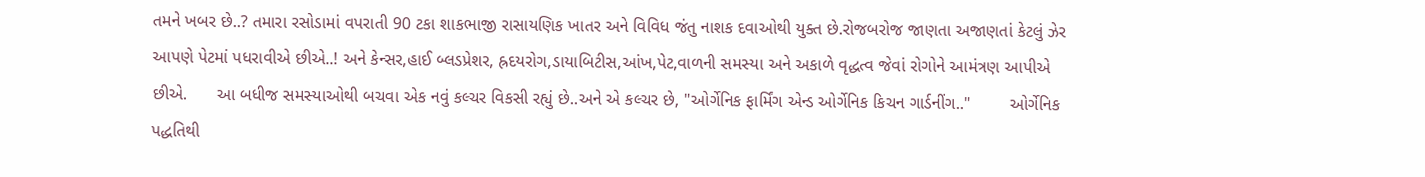તમને ખબર છે..? તમારા રસોડામાં વપરાતી 90 ટકા શાકભાજી રાસાયણિક ખાતર અને વિવિધ જંતુ નાશક દવાઓથી યુક્ત છે.રોજબરોજ જાણતા અજાણતાં કેટલું ઝેર આપણે પેટમાં પધરાવીએ છીએ..! અને કેન્સર,હાઈ બ્લડપ્રેશર, હ્રદયરોગ,ડાયાબિટીસ,આંખ,પેટ,વાળની સમસ્યા અને અકાળે વૃદ્ધત્વ જેવાં રોગોને આમંત્રણ આપીએ છીએ.      આ બધીજ સમસ્યાઓથી બચવા એક નવું કલ્ચર વિકસી રહ્યું છે..અને એ કલ્ચર છે, "ઓર્ગેનિક ફાર્મિંગ એન્ડ ઓર્ગેનિક કિચન ગાર્ડનીંગ.."        ઓર્ગેનિક પદ્ધતિથી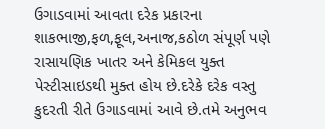ઉગાડવામાં આવતા દરેક પ્રકારના શાકભાજી,ફળ,ફૂલ,અનાજ,કઠોળ સંપૂર્ણ પણે રાસાયણિક ખાતર અને કેમિકલ યુક્ત પેસ્ટીસાઇડથી મુક્ત હોય છે.દરેકે દરેક વસ્તુ કુદરતી રીતે ઉગાડવામાં આવે છે.તમે અનુભવ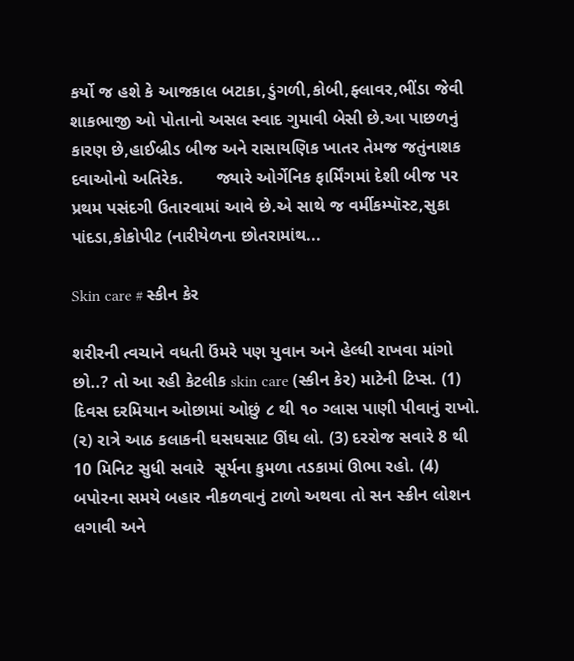કર્યો જ હશે કે આજકાલ બટાકા,ડુંગળી,કોબી,ફ્લાવર,ભીંડા જેવી શાકભાજી ઓ પોતાનો અસલ સ્વાદ ગુમાવી બેસી છે.આ પાછળનું કારણ છે,હાઈબ્રીડ બીજ અને રાસાયણિક ખાતર તેમજ જતુંનાશક દવાઓનો અતિરેક.       જ્યારે ઓર્ગેનિક ફાર્મિંગમાં દેશી બીજ પર પ્રથમ પસંદગી ઉતારવામાં આવે છે.એ સાથે જ વર્મીકમ્પૉસ્ટ,સુકા પાંદડા,કોકોપીટ (નારીયેળના છોતરામાંથ...

Skin care # સ્કીન કેર

શરીરની ત્વચાને વધતી ઉંમરે પણ યુવાન અને હેલ્ધી રાખવા માંગો છો..? તો આ રહી કેટલીક skin care (સ્કીન કેર) માટેની ટિપ્સ. (1) દિવસ દરમિયાન ઓછામાં ઓછું ૮ થી ૧૦ ગ્લાસ પાણી પીવાનું રાખો. (૨) રાત્રે આઠ કલાકની ઘસઘસાટ ઊંઘ લો. (3) દરરોજ સવારે 8 થી 10 મિનિટ સુધી સવારે  સૂર્યના કુમળા તડકામાં ઊભા રહો. (4) બપોરના સમયે બહાર નીકળવાનું ટાળો અથવા તો સન સ્ક્રીન લોશન લગાવી અને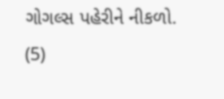ગોગલ્સ પહેરીને નીકળો.  (5)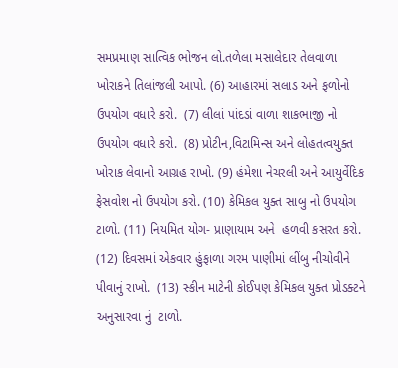સમપ્રમાણ સાત્વિક ભોજન લો.તળેલા મસાલેદાર તેલવાળા ખોરાકને તિલાંજલી આપો. (6) આહારમાં સલાડ અને ફળોનો ઉપયોગ વધારે કરો.  (7) લીલાં પાંદડાં વાળા શાકભાજી નો ઉપયોગ વધારે કરો.  (8) પ્રોટીન,વિટામિન્સ અને લોહતત્વયુક્ત ખોરાક લેવાનો આગ્રહ રાખો. (9) હંમેશા નેચરલી અને આયુર્વેદિક ફેસવોશ નો ઉપયોગ કરો. (10) કેમિકલ યુક્ત સાબુ નો ઉપયોગ ટાળો. (11) નિયમિત યોગ- પ્રાણાયામ અને  હળવી કસરત કરો.  (12) દિવસમાં એકવાર હુંફાળા ગરમ પાણીમાં લીંબુ નીચોવીને   પીવાનું રાખો.  (13) સ્કીન માટેની કોઈપણ કેમિકલ યુક્ત પ્રોડક્ટને અનુસારવા નું  ટાળો.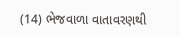(14) ભેજવાળા વાતાવરણથી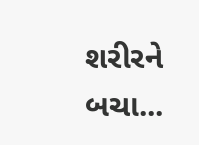શરીરને બચા...